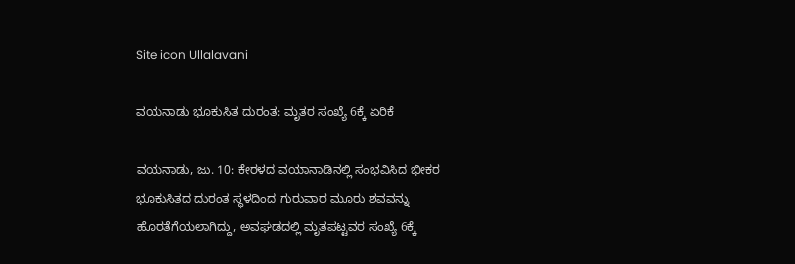Site icon Ullalavani

ವಯನಾಡು ಭೂಕುಸಿತ ದುರಂತ: ಮೃತರ ಸಂಖ್ಯೆ 6ಕ್ಕೆ ಏರಿಕೆ

ವಯನಾಡು, ಜು. 10: ಕೇರಳದ ವಯಾನಾಡಿನಲ್ಲಿ ಸಂಭವಿಸಿದ ಭೀಕರ ಭೂಕುಸಿತದ ದುರಂತ ಸ್ಥಳದಿಂದ ಗುರುವಾರ ಮೂರು ಶವವನ್ನು ಹೊರತೆಗೆಯಲಾಗಿದ್ದು, ಅವಘಡದಲ್ಲಿ ಮೃತಪಟ್ಟವರ ಸಂಖ್ಯೆ 6ಕ್ಕೆ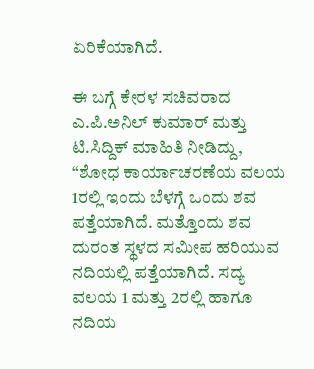ಏರಿಕೆಯಾಗಿದೆ.

ಈ ಬಗ್ಗೆ ಕೇರಳ ಸಚಿವರಾದ ಎ.ಪಿ.ಅನಿಲ್ ಕುಮಾರ್ ಮತ್ತು ಟಿ.ಸಿದ್ದಿಕ್ ಮಾಹಿತಿ ನೀಡಿದ್ದು, “ಶೋಧ ಕಾರ್ಯಾಚರಣೆಯ ವಲಯ 1ರಲ್ಲಿ ಇಂದು ಬೆಳಗ್ಗೆ ಒಂದು ಶವ ಪತ್ತೆಯಾಗಿದೆ. ಮತ್ತೊಂದು ಶವ ದುರಂತ ಸ್ಥಳದ ಸಮೀಪ ಹರಿಯುವ ನದಿಯಲ್ಲಿ ಪತ್ತೆಯಾಗಿದೆ. ಸದ್ಯ ವಲಯ 1 ಮತ್ತು 2ರಲ್ಲಿ ಹಾಗೂ ನದಿಯ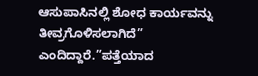ಆಸುಪಾಸಿನಲ್ಲಿ ಶೋಧ ಕಾರ್ಯವನ್ನು ತೀವ್ರಗೊಳಿಸಲಾಗಿದೆ” ಎಂದಿದ್ದಾರೆ.”ಪತ್ತೆಯಾದ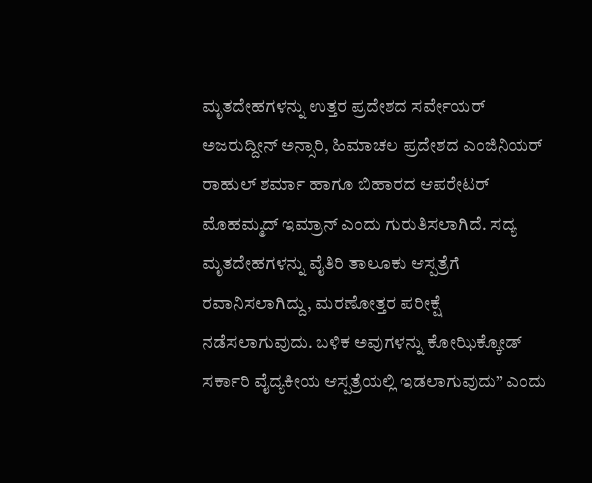ಮೃತದೇಹಗಳನ್ನು ಉತ್ತರ ಪ್ರದೇಶದ ಸರ್ವೇಯರ್ ಅಜರುದ್ದೀನ್ ಅನ್ಸಾರಿ, ಹಿಮಾಚಲ ಪ್ರದೇಶದ ಎಂಜಿನಿಯರ್ ರಾಹುಲ್ ಶರ್ಮಾ ಹಾಗೂ ಬಿಹಾರದ ಆಪರೇಟರ್ ಮೊಹಮ್ಮದ್ ಇಮ್ರಾನ್ ಎಂದು ಗುರುತಿಸಲಾಗಿದೆ. ಸದ್ಯ ಮೃತದೇಹಗಳನ್ನು ವೈತಿರಿ ತಾಲೂಕು ಆಸ್ಪತ್ರೆಗೆ ರವಾನಿಸಲಾಗಿದ್ದು, ಮರಣೋತ್ತರ ಪರೀಕ್ಷೆ ನಡೆಸಲಾಗುವುದು. ಬಳಿಕ ಅವುಗಳನ್ನು ಕೋಝಿಕ್ಕೋಡ್ ಸರ್ಕಾರಿ ವೈದ್ಯಕೀಯ ಆಸ್ಪತ್ರೆಯಲ್ಲಿ ಇಡಲಾಗುವುದು” ಎಂದು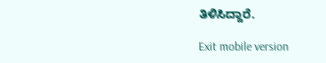ತಿಳಿಸಿದ್ದಾರೆ.

Exit mobile version